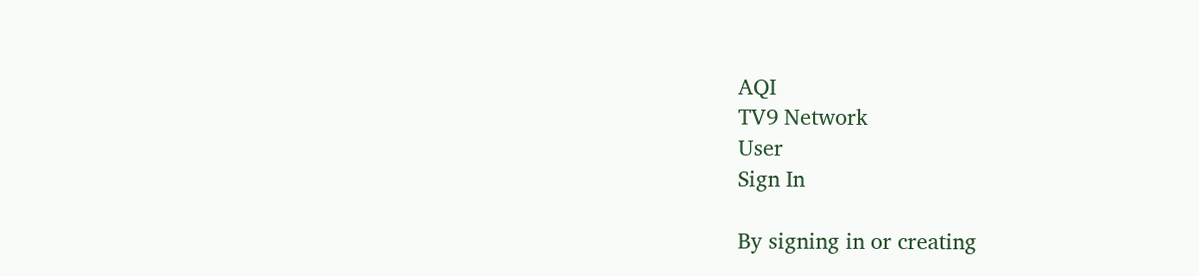AQI
TV9 Network
User
Sign In

By signing in or creating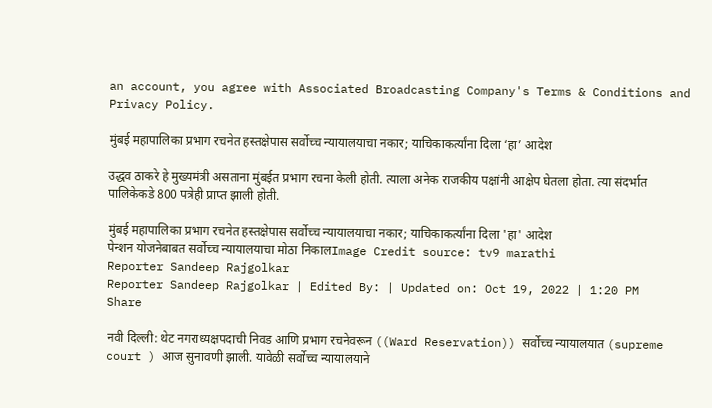an account, you agree with Associated Broadcasting Company's Terms & Conditions and Privacy Policy.

मुंबई महापालिका प्रभाग रचनेत हस्तक्षेपास सर्वोच्च न्यायालयाचा नकार; याचिकाकर्त्यांना दिला ‘हा’ आदेश

उद्धव ठाकरे हे मुख्यमंत्री असताना मुंबईत प्रभाग रचना केली होती. त्याला अनेक राजकीय पक्षांनी आक्षेप घेतला होता. त्या संदर्भात पालिकेकडे 800 पत्रेही प्राप्त झाली होती.

मुंबई महापालिका प्रभाग रचनेत हस्तक्षेपास सर्वोच्च न्यायालयाचा नकार; याचिकाकर्त्यांना दिला 'हा' आदेश
पेन्शन योजनेबाबत सर्वोच्च न्यायालयाचा मोठा निकालImage Credit source: tv9 marathi
Reporter Sandeep Rajgolkar
Reporter Sandeep Rajgolkar | Edited By: | Updated on: Oct 19, 2022 | 1:20 PM
Share

नवी दिल्ली: थेट नगराध्यक्षपदाची निवड आणि प्रभाग रचनेवरून ((Ward Reservation)) सर्वोच्च न्यायालयात (supreme court ) आज सुनावणी झाली. यावेळी सर्वोच्च न्यायालयाने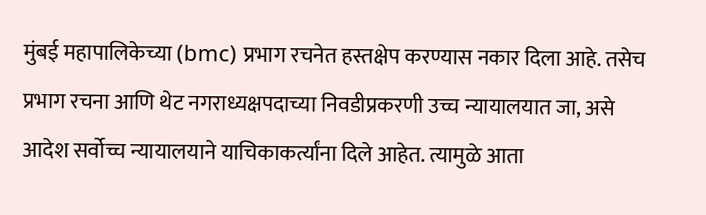मुंबई महापालिकेच्या (bmc) प्रभाग रचनेत हस्तक्षेप करण्यास नकार दिला आहे. तसेच प्रभाग रचना आणि थेट नगराध्यक्षपदाच्या निवडीप्रकरणी उच्च न्यायालयात जा, असे आदेश सर्वोच्च न्यायालयाने याचिकाकर्त्यांना दिले आहेत. त्यामुळे आता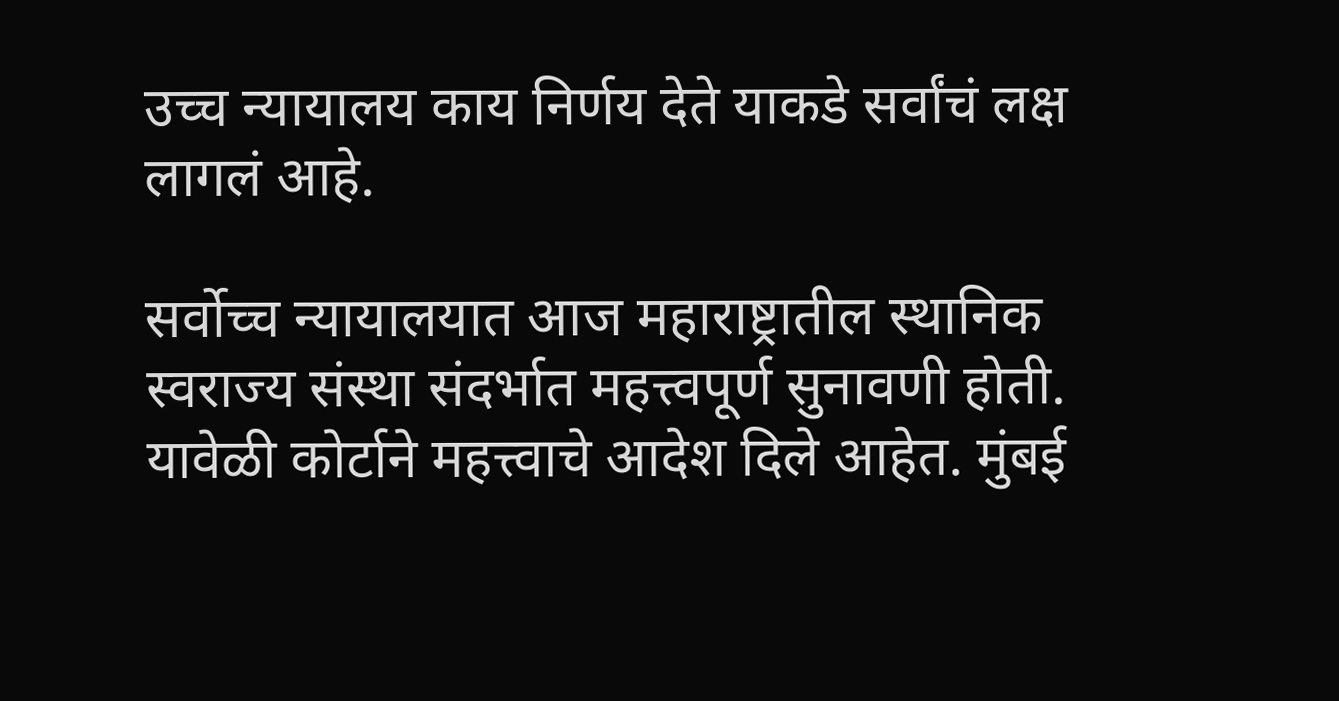उच्च न्यायालय काय निर्णय देते याकडे सर्वांचं लक्ष लागलं आहे.

सर्वोच्च न्यायालयात आज महाराष्ट्रातील स्थानिक स्वराज्य संस्था संदर्भात महत्त्वपूर्ण सुनावणी होती. यावेळी कोर्टाने महत्त्वाचे आदेश दिले आहेत. मुंबई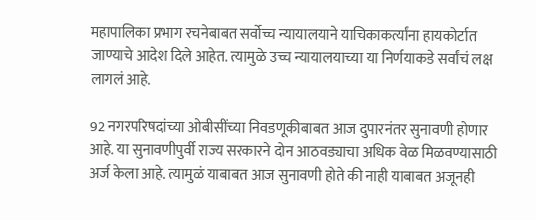महापालिका प्रभाग रचनेबाबत सर्वोच्च न्यायालयाने याचिकाकर्त्यांना हायकोर्टात जाण्याचे आदेश दिले आहेत. त्यामुळे उच्च न्यायालयाच्या या निर्णयाकडे सर्वांचं लक्ष लागलं आहे.

92 नगरपरिषदांच्या ओबीसींच्या निवडणूकीबाबत आज दुपारनंतर सुनावणी होणार आहे. या सुनावणीपुर्वी राज्य सरकारने दोन आठवड्याचा अधिक वेळ मिळवण्यासाठी अर्ज केला आहे. त्यामुळं याबाबत आज सुनावणी होते की नाही याबाबत अजूनही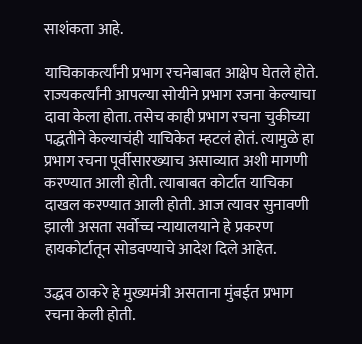साशंकता आहे.

याचिकाकर्त्यांनी प्रभाग रचनेबाबत आक्षेप घेतले होते. राज्यकर्त्यांनी आपल्या सोयीने प्रभाग रजना केल्याचा दावा केला होता. तसेच काही प्रभाग रचना चुकीच्या पद्धतीने केल्याचंही याचिकेत म्हटलं होतं. त्यामुळे हा प्रभाग रचना पूर्वीसारख्याच असाव्यात अशी मागणी करण्यात आली होती. त्याबाबत कोर्टात याचिका दाखल करण्यात आली होती. आज त्यावर सुनावणी झाली असता सर्वोच्च न्यायालयाने हे प्रकरण हायकोर्टातून सोडवण्याचे आदेश दिले आहेत.

उद्धव ठाकरे हे मुख्यमंत्री असताना मुंबईत प्रभाग रचना केली होती.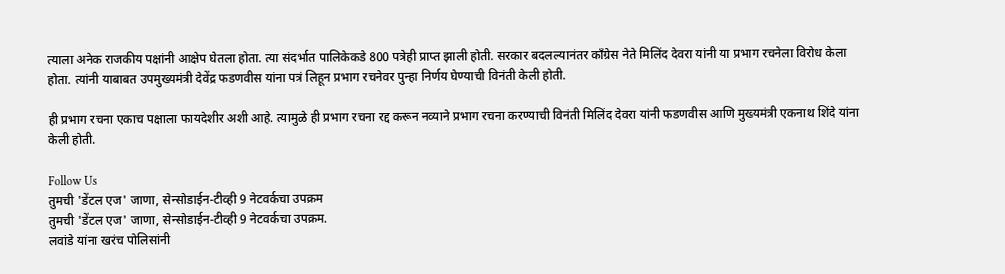त्याला अनेक राजकीय पक्षांनी आक्षेप घेतला होता. त्या संदर्भात पालिकेकडे 800 पत्रेही प्राप्त झाली होती. सरकार बदलल्यानंतर काँग्रेस नेते मिलिंद देवरा यांनी या प्रभाग रचनेला विरोध केला होता. त्यांनी याबाबत उपमुख्यमंत्री देवेंद्र फडणवीस यांना पत्रं लिहून प्रभाग रचनेवर पुन्हा निर्णय घेण्याची विनंती केली होती.

ही प्रभाग रचना एकाच पक्षाला फायदेशीर अशी आहे. त्यामुळे ही प्रभाग रचना रद्द करून नव्याने प्रभाग रचना करण्याची विनंती मिलिंद देवरा यांनी फडणवीस आणि मुख्यमंत्री एकनाथ शिंदे यांना केली होती.

Follow Us
तुमची 'डेंटल एज' जाणा, सेन्सोडाईन-टीव्ही 9 नेटवर्कचा उपक्रम
तुमची 'डेंटल एज' जाणा, सेन्सोडाईन-टीव्ही 9 नेटवर्कचा उपक्रम.
लवांडे यांना खरंच पोलिसांनी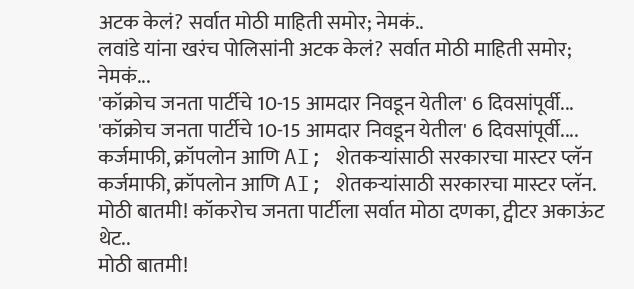अटक केलं? सर्वात मोठी माहिती समोर; नेमकं..
लवांडे यांना खरंच पोलिसांनी अटक केलं? सर्वात मोठी माहिती समोर; नेमकं...
'कॉक्रोच जनता पार्टीचे 10-15 आमदार निवडून येतील' 6 दिवसांपूर्वी...
'कॉक्रोच जनता पार्टीचे 10-15 आमदार निवडून येतील' 6 दिवसांपूर्वी....
कर्जमाफी, क्रॉपलोन आणि AI; शेतकऱ्यांसाठी सरकारचा मास्टर प्लॅन
कर्जमाफी, क्रॉपलोन आणि AI; शेतकऱ्यांसाठी सरकारचा मास्टर प्लॅन.
मोठी बातमी! कॉकरोच जनता पार्टीला सर्वात मोठा दणका, ट्वीटर अकाऊंट थेट..
मोठी बातमी!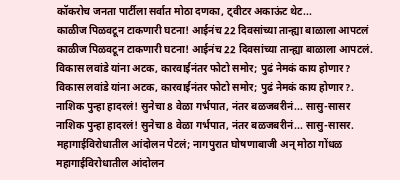कॉकरोच जनता पार्टीला सर्वात मोठा दणका, ट्वीटर अकाऊंट थेट...
काळीज पिळवटून टाकणारी घटना! आईनंच 22 दिवसांच्या तान्ह्या बाळाला आपटलं
काळीज पिळवटून टाकणारी घटना! आईनंच 22 दिवसांच्या तान्ह्या बाळाला आपटलं.
विकास लवांडे यांना अटक, कारवाईनंतर फोटो समोर; पुढं नेमकं काय होणार?
विकास लवांडे यांना अटक, कारवाईनंतर फोटो समोर; पुढं नेमकं काय होणार?.
नाशिक पुन्हा हादरलं! सुनेचा 8 वेळा गर्भपात, नंतर बळजबरीनं... सासु-सासर
नाशिक पुन्हा हादरलं! सुनेचा 8 वेळा गर्भपात, नंतर बळजबरीनं... सासु-सासर.
महागाईविरोधातील आंदोलन पेटलं; नागपुरात घोषणाबाजी अन् मोठा गोंधळ
महागाईविरोधातील आंदोलन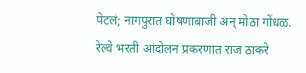पेटलं; नागपुरात घोषणाबाजी अन् मोठा गोंधळ.
रेल्वे भरती आंदोलन प्रकरणात राज ठाकरे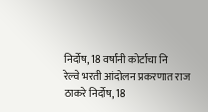निर्दोष, 18 वर्षांनी कोर्टाचा नि
रेल्वे भरती आंदोलन प्रकरणात राज ठाकरे निर्दोष, 18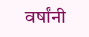वर्षांनी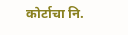कोर्टाचा नि.